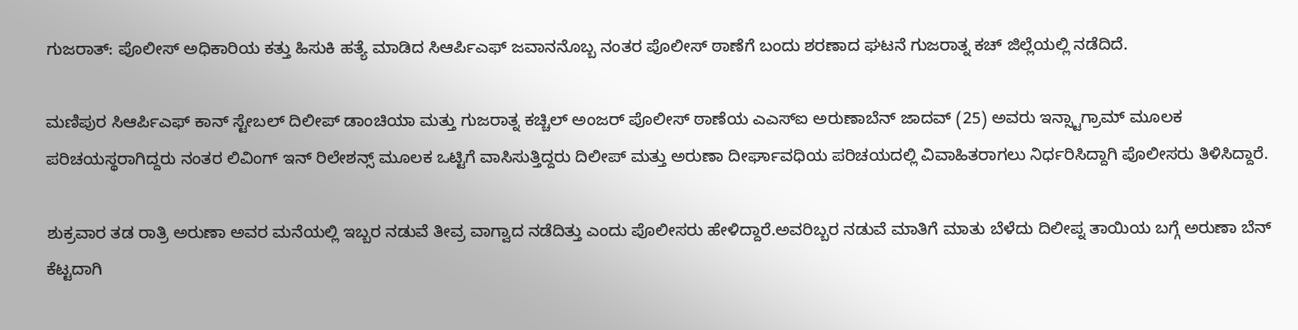ಗುಜರಾತ್: ಪೊಲೀಸ್ ಅಧಿಕಾರಿಯ ಕತ್ತು ಹಿಸುಕಿ ಹತ್ಯೆ ಮಾಡಿದ ಸಿಆರ್ಪಿಎಫ್ ಜವಾನನೊಬ್ಬ ನಂತರ ಪೊಲೀಸ್ ಠಾಣೆಗೆ ಬಂದು ಶರಣಾದ ಘಟನೆ ಗುಜರಾತ್ನ ಕಚ್ ಜಿಲ್ಲೆಯಲ್ಲಿ ನಡೆದಿದೆ.

ಮಣಿಪುರ ಸಿಆರ್ಪಿಎಫ್ ಕಾನ್ ಸ್ಟೇಬಲ್ ದಿಲೀಪ್ ಡಾಂಚಿಯಾ ಮತ್ತು ಗುಜರಾತ್ನ ಕಚ್ಚಿಲ್ ಅಂಜರ್ ಪೊಲೀಸ್ ಠಾಣೆಯ ಎಎಸ್ಐ ಅರುಣಾಬೆನ್ ಜಾದವ್ (25) ಅವರು ಇನ್ಸ್ಟಾಗ್ರಾಮ್ ಮೂಲಕ ಪರಿಚಯಸ್ಥರಾಗಿದ್ದರು ನಂತರ ಲಿವಿಂಗ್ ಇನ್ ರಿಲೇಶನ್ಸ್ ಮೂಲಕ ಒಟ್ಟಿಗೆ ವಾಸಿಸುತ್ತಿದ್ದರು ದಿಲೀಪ್ ಮತ್ತು ಅರುಣಾ ದೀರ್ಘಾವಧಿಯ ಪರಿಚಯದಲ್ಲಿ ವಿವಾಹಿತರಾಗಲು ನಿರ್ಧರಿಸಿದ್ದಾಗಿ ಪೊಲೀಸರು ತಿಳಿಸಿದ್ದಾರೆ.

ಶುಕ್ರವಾರ ತಡ ರಾತ್ರಿ ಅರುಣಾ ಅವರ ಮನೆಯಲ್ಲಿ ಇಬ್ಬರ ನಡುವೆ ತೀವ್ರ ವಾಗ್ವಾದ ನಡೆದಿತ್ತು ಎಂದು ಪೊಲೀಸರು ಹೇಳಿದ್ದಾರೆ.ಅವರಿಬ್ಬರ ನಡುವೆ ಮಾತಿಗೆ ಮಾತು ಬೆಳೆದು ದಿಲೀಪ್ನ ತಾಯಿಯ ಬಗ್ಗೆ ಅರುಣಾ ಬೆನ್ ಕೆಟ್ಟದಾಗಿ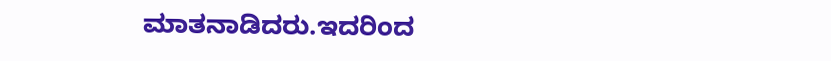ಮಾತನಾಡಿದರು.ಇದರಿಂದ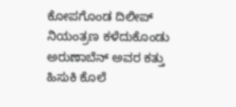ಕೋಪಗೊಂಡ ದಿಲೀಪ್ ನಿಯಂತ್ರಣ ಕಳೆದುಕೊಂಡು ಅರುಣಾಬೆನ್ ಅವರ ಕತ್ತು ಹಿಸುಕಿ ಕೊಲೆ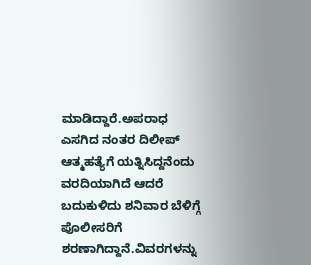ಮಾಡಿದ್ದಾರೆ.ಅಪರಾಧ ಎಸಗಿದ ನಂತರ ದಿಲೀಪ್ ಆತ್ಮಹತ್ಯೆಗೆ ಯತ್ನಿಸಿದ್ದನೆಂದು ವರದಿಯಾಗಿದೆ ಆದರೆ ಬದುಕುಳಿದು ಶನಿವಾರ ಬೆಳಿಗ್ಗೆ ಪೊಲೀಸರಿಗೆ ಶರಣಾಗಿದ್ದಾನೆ.ವಿವರಗಳನ್ನು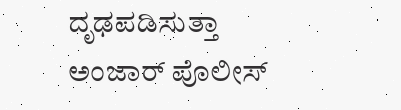ದೃಢಪಡಿಸುತ್ತಾ ಅಂಜಾರ್ ಪೊಲೀಸ್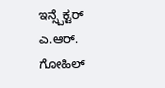ಇನ್ಸ್ಪೆಕ್ಟರ್ ಎ.ಆರ್. ಗೋಹಿಲ್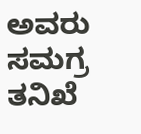ಅವರು ಸಮಗ್ರ ತನಿಖೆ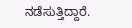ನಡೆಸುತ್ತಿದ್ದಾರೆ.